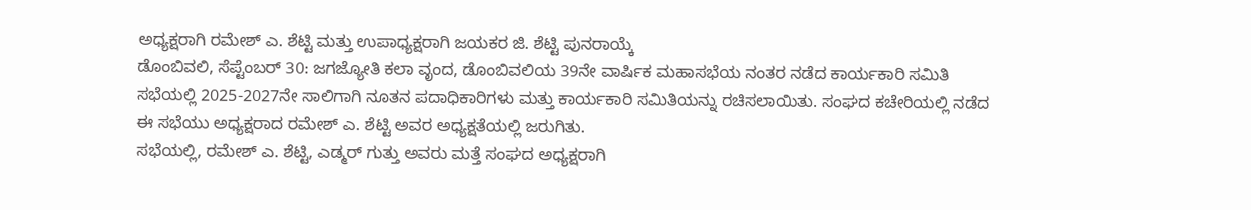ಅಧ್ಯಕ್ಷರಾಗಿ ರಮೇಶ್ ಎ. ಶೆಟ್ಟಿ ಮತ್ತು ಉಪಾಧ್ಯಕ್ಷರಾಗಿ ಜಯಕರ ಜಿ. ಶೆಟ್ಟಿ ಪುನರಾಯ್ಕೆ
ಡೊಂಬಿವಲಿ, ಸೆಪ್ಟೆಂಬರ್ 30: ಜಗಜ್ಯೋತಿ ಕಲಾ ವೃಂದ, ಡೊಂಬಿವಲಿಯ 39ನೇ ವಾರ್ಷಿಕ ಮಹಾಸಭೆಯ ನಂತರ ನಡೆದ ಕಾರ್ಯಕಾರಿ ಸಮಿತಿ ಸಭೆಯಲ್ಲಿ 2025-2027ನೇ ಸಾಲಿಗಾಗಿ ನೂತನ ಪದಾಧಿಕಾರಿಗಳು ಮತ್ತು ಕಾರ್ಯಕಾರಿ ಸಮಿತಿಯನ್ನು ರಚಿಸಲಾಯಿತು. ಸಂಘದ ಕಚೇರಿಯಲ್ಲಿ ನಡೆದ ಈ ಸಭೆಯು ಅಧ್ಯಕ್ಷರಾದ ರಮೇಶ್ ಎ. ಶೆಟ್ಟಿ ಅವರ ಅಧ್ಯಕ್ಷತೆಯಲ್ಲಿ ಜರುಗಿತು.
ಸಭೆಯಲ್ಲಿ, ರಮೇಶ್ ಎ. ಶೆಟ್ಟಿ, ಎಡ್ಮರ್ ಗುತ್ತು ಅವರು ಮತ್ತೆ ಸಂಘದ ಅಧ್ಯಕ್ಷರಾಗಿ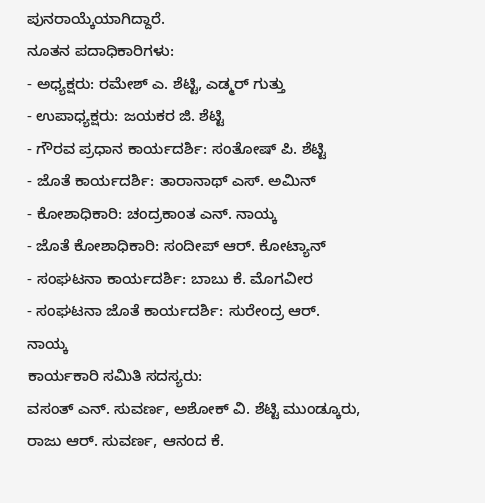ಪುನರಾಯ್ಕೆಯಾಗಿದ್ದಾರೆ.
ನೂತನ ಪದಾಧಿಕಾರಿಗಳು:
- ಅಧ್ಯಕ್ಷರು: ರಮೇಶ್ ಎ. ಶೆಟ್ಟಿ, ಎಡ್ಮರ್ ಗುತ್ತು
- ಉಪಾಧ್ಯಕ್ಷರು: ಜಯಕರ ಜಿ. ಶೆಟ್ಟಿ
- ಗೌರವ ಪ್ರಧಾನ ಕಾರ್ಯದರ್ಶಿ: ಸಂತೋಷ್ ಪಿ. ಶೆಟ್ಟಿ
- ಜೊತೆ ಕಾರ್ಯದರ್ಶಿ: ತಾರಾನಾಥ್ ಎಸ್. ಅಮಿನ್
- ಕೋಶಾಧಿಕಾರಿ: ಚಂದ್ರಕಾಂತ ಎನ್. ನಾಯ್ಕ
- ಜೊತೆ ಕೋಶಾಧಿಕಾರಿ: ಸಂದೀಪ್ ಆರ್. ಕೋಟ್ಯಾನ್
- ಸಂಘಟನಾ ಕಾರ್ಯದರ್ಶಿ: ಬಾಬು ಕೆ. ಮೊಗವೀರ
- ಸಂಘಟನಾ ಜೊತೆ ಕಾರ್ಯದರ್ಶಿ: ಸುರೇಂದ್ರ ಆರ್. ನಾಯ್ಕ
ಕಾರ್ಯಕಾರಿ ಸಮಿತಿ ಸದಸ್ಯರು:
ವಸಂತ್ ಎನ್. ಸುವರ್ಣ, ಅಶೋಕ್ ವಿ. ಶೆಟ್ಟಿ ಮುಂಡ್ಕೂರು, ರಾಜು ಆರ್. ಸುವರ್ಣ, ಆನಂದ ಕೆ.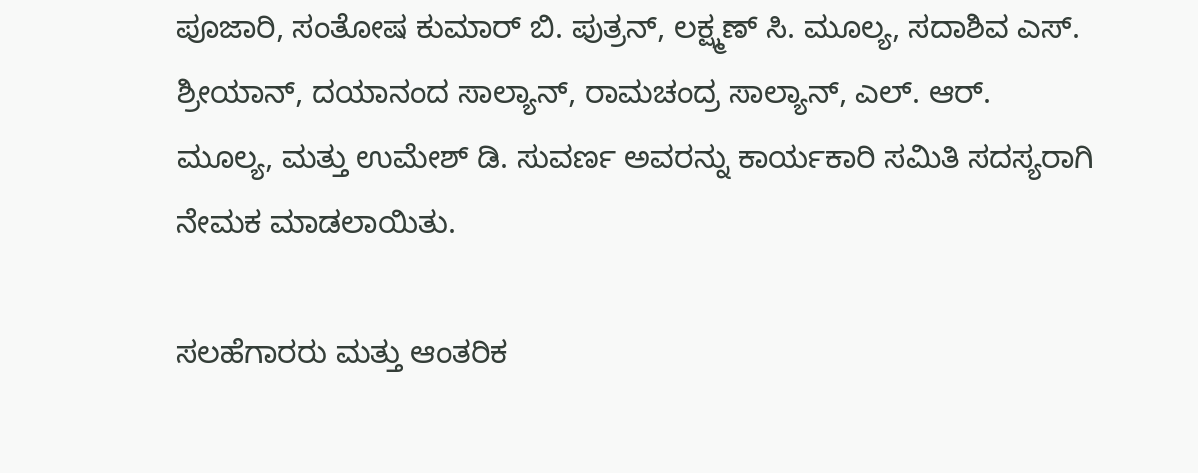ಪೂಜಾರಿ, ಸಂತೋಷ ಕುಮಾರ್ ಬಿ. ಪುತ್ರನ್, ಲಕ್ಷ್ಮಣ್ ಸಿ. ಮೂಲ್ಯ, ಸದಾಶಿವ ಎಸ್. ಶ್ರೀಯಾನ್, ದಯಾನಂದ ಸಾಲ್ಯಾನ್, ರಾಮಚಂದ್ರ ಸಾಲ್ಯಾನ್, ಎಲ್. ಆರ್. ಮೂಲ್ಯ, ಮತ್ತು ಉಮೇಶ್ ಡಿ. ಸುವರ್ಣ ಅವರನ್ನು ಕಾರ್ಯಕಾರಿ ಸಮಿತಿ ಸದಸ್ಯರಾಗಿ ನೇಮಕ ಮಾಡಲಾಯಿತು.

ಸಲಹೆಗಾರರು ಮತ್ತು ಆಂತರಿಕ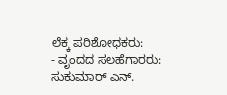ಲೆಕ್ಕ ಪರಿಶೋಧಕರು:
- ವೃಂದದ ಸಲಹೆಗಾರರು: ಸುಕುಮಾರ್ ಎನ್.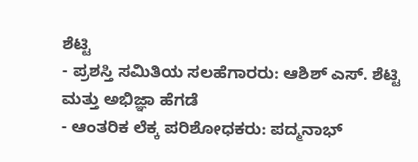ಶೆಟ್ಟಿ
- ಪ್ರಶಸ್ತಿ ಸಮಿತಿಯ ಸಲಹೆಗಾರರು: ಆಶಿಶ್ ಎಸ್. ಶೆಟ್ಟಿ ಮತ್ತು ಅಭಿಜ್ಞಾ ಹೆಗಡೆ
- ಆಂತರಿಕ ಲೆಕ್ಕ ಪರಿಶೋಧಕರು: ಪದ್ಮನಾಭ್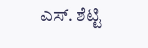ಎಸ್. ಶೆಟ್ಟಿ